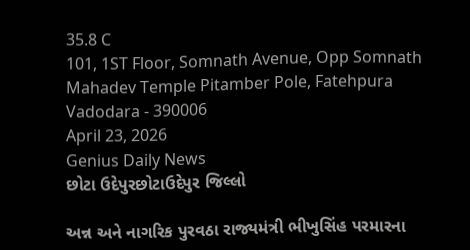35.8 C
101, 1ST Floor, Somnath Avenue, Opp Somnath Mahadev Temple Pitamber Pole, Fatehpura Vadodara - 390006
April 23, 2026
Genius Daily News
છોટા ઉદેપુરછોટાઉદેપુર જિલ્લો

અન્ન અને નાગરિક પુરવઠા રાજ્યમંત્રી ભીખુસિંહ પરમારના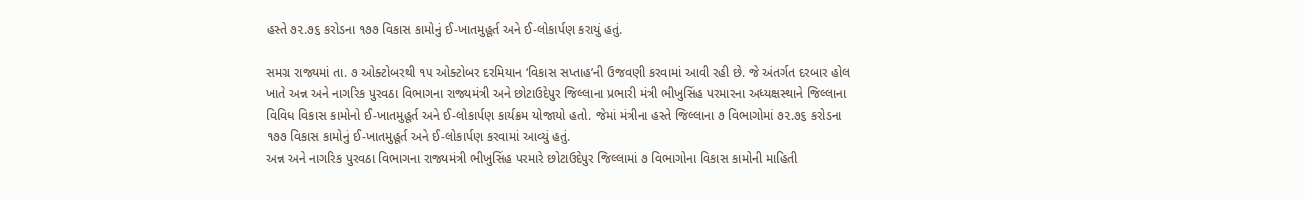હસ્તે ૭૨.૭૬ કરોડના ૧૭૭ વિકાસ કામોનું ઈ-ખાતમુહૂર્ત અને ઈ-લોકાર્પણ કરાયું હતું.

સમગ્ર રાજ્યમાં તા. ૭ ઓક્ટોબરથી ૧૫ ઓક્ટોબર દરમિયાન ‘વિકાસ સપ્તાહ’ની ઉજવણી કરવામાં આવી રહી છે. જે અંતર્ગત દરબાર હોલ ખાતે અન્ન અને નાગરિક પુરવઠા વિભાગના રાજ્યમંત્રી અને છોટાઉદેપુર જિલ્લાના પ્રભારી મંત્રી ભીખુસિંહ પરમારના અધ્યક્ષસ્થાને જિલ્લાના વિવિધ વિકાસ કામોનો ઈ-ખાતમુહૂર્ત અને ઈ-લોકાર્પણ કાર્યક્રમ યોજાયો હતો. જેમાં મંત્રીના હસ્તે જિલ્લાના ૭ વિભાગોમાં ૭૨.૭૬ કરોડના ૧૭૭ વિકાસ કામોનું ઈ-ખાતમુહૂર્ત અને ઈ-લોકાર્પણ કરવામાં આવ્યું હતું.
અન્ન અને નાગરિક પુરવઠા વિભાગના રાજ્યમંત્રી ભીખુસિંહ પરમારે છોટાઉદેપુર જિલ્લામાં ૭ વિભાગોના વિકાસ કામોની માહિતી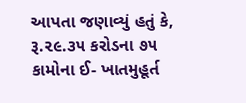આપતા જણાવ્યું હતું કે, રૂ.૨૯.૩૫ કરોડના ૭૫ કામોના ઈ- ખાતમુહૂર્ત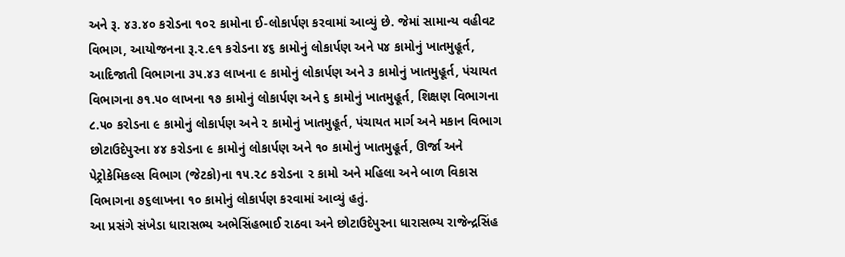અને રૂ. ૪૩.૪૦ કરોડના ૧૦૨ કામોના ઈ-લોકાર્પણ કરવામાં આવ્યું છે. જેમાં સામાન્ય વહીવટ વિભાગ, આયોજનના રૂ.૨.૯૧ કરોડના ૪૬ કામોનું લોકાર્પણ અને ૫૪ કામોનું ખાતમુહૂર્ત, આદિજાતી વિભાગના ૩૫.૪૩ લાખના ૯ કામોનું લોકાર્પણ અને ૩ કામોનું ખાતમુહૂર્ત, પંચાયત વિભાગના ૭૧.૫૦ લાખના ૧૭ કામોનું લોકાર્પણ અને ૬ કામોનું ખાતમુહૂર્ત, શિક્ષણ વિભાગના ૮.૫૦ કરોડના ૯ કામોનું લોકાર્પણ અને ૨ કામોનું ખાતમુહૂર્ત, પંચાયત માર્ગ અને મકાન વિભાગ છોટાઉદેપુરના ૪૪ કરોડના ૯ કામોનું લોકાર્પણ અને ૧૦ કામોનું ખાતમુહૂર્ત, ઊર્જા અને પેટ્રોકેમિકલ્સ વિભાગ (જેટકો)ના ૧૫.૨૮ કરોડના ૨ કામો અને મહિલા અને બાળ વિકાસ વિભાગના ૭૬લાખના ૧૦ કામોનું લોકાર્પણ કરવામાં આવ્યું હતું.
આ પ્રસંગે સંખેડા ધારાસભ્ય અભેસિંહભાઈ રાઠવા અને છોટાઉદેપુરના ધારાસભ્ય રાજેન્દ્રસિંહ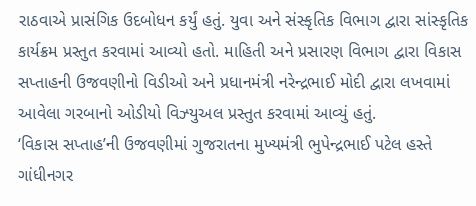રાઠવાએ પ્રાસંગિક ઉદબોધન કર્યું હતું. યુવા અને સંસ્કૃતિક વિભાગ દ્વારા સાંસ્કૃતિક કાર્યક્રમ પ્રસ્તુત કરવામાં આવ્યો હતો. માહિતી અને પ્રસારણ વિભાગ દ્વારા વિકાસ સપ્તાહની ઉજવણીનો વિડીઓ અને પ્રધાનમંત્રી નરેન્દ્રભાઈ મોદી દ્વારા લખવામાં આવેલા ગરબાનો ઓડીયો વિઝ્યુઅલ પ્રસ્તુત કરવામાં આવ્યું હતું.
‘વિકાસ સપ્તાહ’ની ઉજવણીમાં ગુજરાતના મુખ્યમંત્રી ભુપેન્દ્રભાઈ પટેલ હસ્તે ગાંધીનગર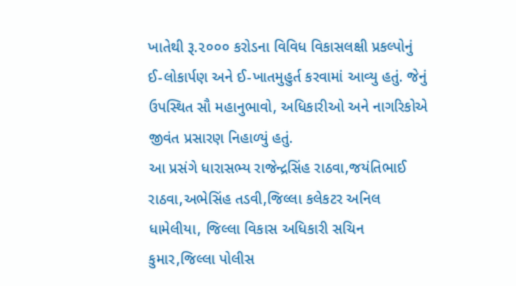ખાતેથી રૂ.૨૦૦૦ કરોડના વિવિધ વિકાસલક્ષી પ્રકલ્પોનું ઈ-લોકાર્પણ અને ઈ-ખાતમુહુર્ત કરવામાં આવ્યુ હતું. જેનું ઉપસ્થિત સૌ મહાનુભાવો, અધિકારીઓ અને નાગરિકોએ જીવંત પ્રસારણ નિહાળ્યું હતું.
આ પ્રસંગે ધારાસભ્ય રાજેન્દ્રસિંહ રાઠવા,જયંતિભાઈ રાઠવા,અભેસિંહ તડવી,જિલ્લા કલેકટર અનિલ ધામેલીયા, જિલ્લા વિકાસ અધિકારી સચિન કુમાર,જિલ્લા પોલીસ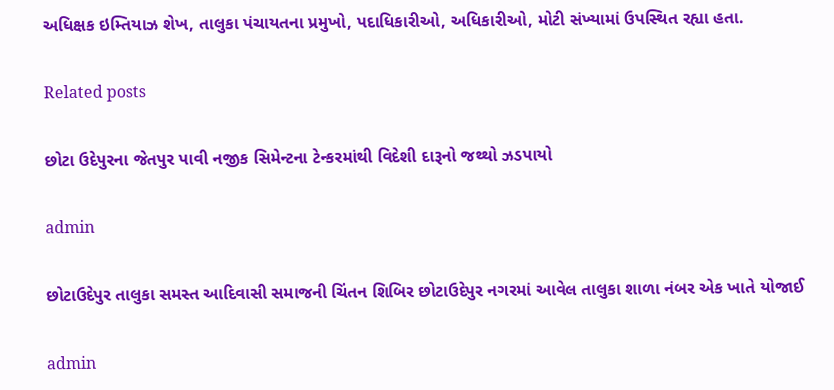અધિક્ષક ઇમ્તિયાઝ શેખ, તાલુકા પંચાયતના પ્રમુખો, પદાધિકારીઓ, અધિકારીઓ, મોટી સંખ્યામાં ઉપસ્થિત રહ્યા હતા.

Related posts

છોટા ઉદેપુરના જેતપુર પાવી નજીક સિમેન્ટના ટેન્કરમાંથી વિદેશી દારૂનો જથ્થો ઝડપાયો

admin

છોટાઉદેપુર તાલુકા સમસ્ત આદિવાસી સમાજની ચિંતન શિબિર છોટાઉદેપુર નગરમાં આવેલ તાલુકા શાળા નંબર એક ખાતે યોજાઈ

admin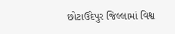છોટાઉદેપુર જિલ્લામાં વિશ્વ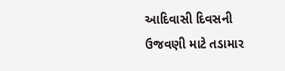આદિવાસી દિવસની ઉજવણી માટે તડામાર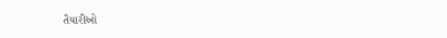તૈયારીઓ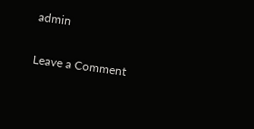admin

Leave a Comment